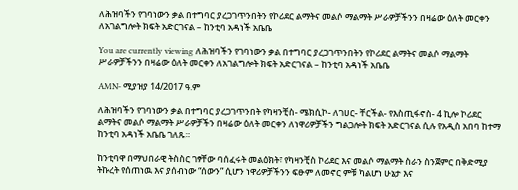ለሕዝባችን የገባነውን ቃል በተግባር ያረጋገጥንበትን የኮሪደር ልማትና መልሶ ማልማት ሥራዎቻችንን በዛሬው ዕለት መርቀን ለአገልግሎት ክፍት አድርገናል – ከንቲባ አዳነች አቤቤ

You are currently viewing ለሕዝባችን የገባነውን ቃል በተግባር ያረጋገጥንበትን የኮሪደር ልማትና መልሶ ማልማት ሥራዎቻችንን በዛሬው ዕለት መርቀን ለአገልግሎት ክፍት አድርገናል – ከንቲባ አዳነች አቤቤ

AMN- ሚያዝያ 14/2017 ዓ.ም

ለሕዝባችን የገባነውን ቃል በተግባር ያረጋገጥንበት የካዛንቺስ- ሜክሲኮ- ለገሀር- ቸርችል- የእስጢፋኖስ- 4 ኪሎ ኮሪደር ልማትና መልሶ ማልማት ሥራዎቻችን በዛሬው ዕለት መርቀን ለነዋሪዎቻችን ግልጋሎት ክፍት አድርገናል ሲሉ የአዲስ አበባ ከተማ ከንቲባ አዳነች አቤቤ ገለጹ።

ከንቲባዋ በማህበራዊ ትስስር ገፃቸው ባሰፈሩት መልዕክት፣ የካዛንቺስ ኮሪደር እና መልሶ ማልማት ስራን ስንጀምር በቅድሚያ ትኩረት የሰጠነዉ እና ያሰብነው “ሰውን” ሲሆን ነዋሪዎቻችንን ፍፁም ለመኖር ምቹ ካልሆነ ሁኔታ እና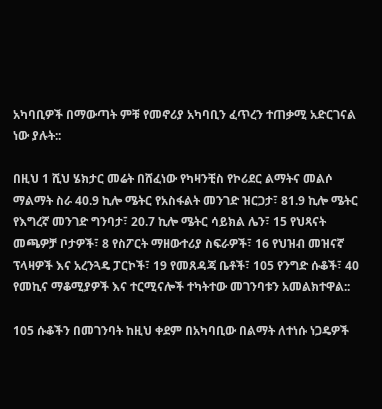አካባቢዎች በማውጣት ምቹ የመኖሪያ አካባቢን ፈጥረን ተጠቃሚ አድርገናል ነው ያሉት::

በዚህ 1 ሺህ ሄክታር መሬት በሸፈነው የካዛንቺስ የኮሪደር ልማትና መልሶ ማልማት ስራ 40.9 ኪሎ ሜትር የአስፋልት መንገድ ዝርጋታ፣ 81.9 ኪሎ ሜትር የእግረኛ መንገድ ግንባታ፣ 20.7 ኪሎ ሜትር ሳይክል ሌን፣ 15 የህጻናት መጫዎቻ ቦታዎች፣ 8 የስፖርት ማዘውተሪያ ስፍራዎች፣ 16 የህዝብ መዝናኛ ፕላዛዎች እና አረንጓዴ ፓርኮች፣ 19 የመጸዳጃ ቤቶች፣ 105 የንግድ ሱቆች፣ 40 የመኪና ማቆሚያዎች እና ተርሚናሎች ተካትተው መገንባቱን አመልክተዋል::

105 ሱቆችን በመገንባት ከዚህ ቀደም በአካባቢው በልማት ለተነሱ ነጋዴዎች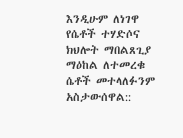እንዲሁም ለነገዋ የሴቶች ተሃድሶና ክህሎት ማበልጸጊያ ማዕከል ለተመረቁ ሴቶች መተላለፉንም አስታውሰዋል::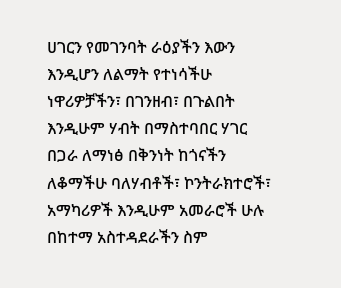ሀገርን የመገንባት ራዕያችን እውን እንዲሆን ለልማት የተነሳችሁ ነዋሪዎቻችን፣ በገንዘብ፣ በጉልበት እንዲሁም ሃብት በማስተባበር ሃገር በጋራ ለማነፅ በቅንነት ከጎናችን ለቆማችሁ ባለሃብቶች፣ ኮንትራክተሮች፣ አማካሪዎች እንዲሁም አመራሮች ሁሉ በከተማ አስተዳደራችን ስም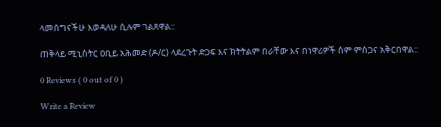ላመሰግናችሁ እወዳለሁ ሲሉም ገልጸዋል::

ጠቅላይ ሚኒስትር ዐቢይ አሕመድ (ዶ/ር) ላደረጉት ድጋፍ እና ክትትልም በራቸው እና በነዋሪዎች ስም ምስጋና አቅርበዋል::

0 Reviews ( 0 out of 0 )

Write a Review